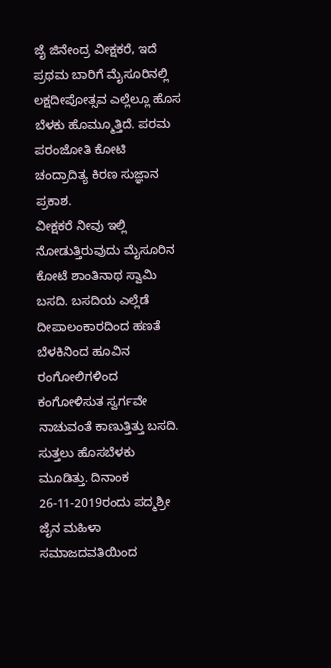ಜೈ ಜಿನೇಂದ್ರ ವೀಕ್ಷಕರೆ, ಇದೆ ಪ್ರಥಮ ಬಾರಿಗೆ ಮೈಸೂರಿನಲ್ಲಿ ಲಕ್ಷದೀಪೋತ್ಸವ ಎಲ್ಲೆಲ್ಲೂ ಹೊಸ ಬೆಳಕು ಹೊಮ್ಮೂತ್ತಿದೆ. ಪರಮ ಪರಂಜೋತಿ ಕೋಟಿ ಚಂದ್ರಾದಿತ್ಯ ಕಿರಣ ಸುಜ್ಞಾನ ಪ್ರಕಾಶ.
ವೀಕ್ಷಕರೆ ನೀವು ಇಲ್ಲಿ ನೋಡುತ್ತಿರುವುದು ಮೈಸೂರಿನ ಕೋಟೆ ಶಾಂತಿನಾಥ ಸ್ವಾಮಿ ಬಸದಿ. ಬಸದಿಯ ಎಲ್ಲೆಡೆ ದೀಪಾಲಂಕಾರದಿಂದ ಹಣತೆ ಬೆಳಕಿನಿಂದ ಹೂವಿನ ರಂಗೋಲಿಗಳಿಂದ ಕಂಗೋಳಿಸುತ ಸ್ವರ್ಗವೇ ನಾಚುವಂತೆ ಕಾಣುತ್ತಿತ್ತು ಬಸದಿ. ಸುತ್ತಲು ಹೊಸಬೆಳಕು ಮೂಡಿತ್ತು. ದಿನಾಂಕ 26-11-2019ರಂದು ಪದ್ಮಶ್ರೀ ಜೈನ ಮಹಿಳಾ ಸಮಾಜದವತಿಯಿಂದ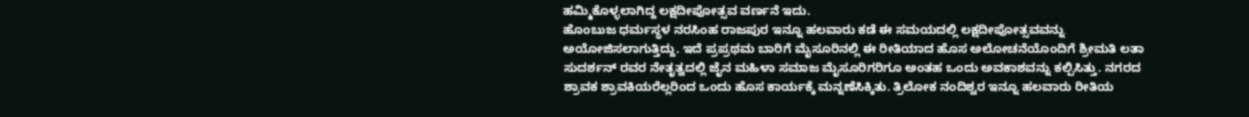ಹಮ್ಮಿಕೊಳ್ಳಲಾಗಿದ್ದ ಲಕ್ಷದೀಪೋತ್ಸವ ವರ್ಣನೆ ಇದು.
ಹೊಂಬುಜ ಧರ್ಮಸ್ಥಳ ನರಸಿಂಹ ರಾಜಪುರ ಇನ್ನೂ ಹಲವಾರು ಕಡೆ ಈ ಸಮಯದಲ್ಲಿ ಲಕ್ಷದೀಪೋತ್ಸವವನ್ನು ಅಯೋಜಿಸಲಾಗುತ್ತಿದ್ದು. ಇದೆ ಪ್ರಪ್ರಥಮ ಬಾರಿಗೆ ಮೈಸೂರಿನಲ್ಲಿ ಈ ರೀತಿಯಾದ ಹೊಸ ಅಲೋಚನೆಯೊಂದಿಗೆ ಶ್ರೀಮತಿ ಲತಾ ಸುದರ್ಶನ್ ರವರ ನೇತೃತ್ವದಲ್ಲಿ ಜೈನ ಮಹಿಳಾ ಸಮಾಜ ಮೈಸೂರಿಗರಿಗೂ ಅಂತಹ ಒಂದು ಅವಕಾಶವನ್ನು ಕಲ್ಪಿಸಿತ್ತು. ನಗರದ ಶ್ರಾವಕ ಶ್ರಾವಕಿಯರೆಲ್ಲರಿಂದ ಒಂದು ಹೊಸ ಕಾರ್ಯಕ್ಕೆ ಮನ್ನಣೆಸಿಕ್ಕಿತು. ತ್ರಿಲೋಕ ನಂದಿಶ್ವರ ಇನ್ನೂ ಹಲವಾರು ರೀತಿಯ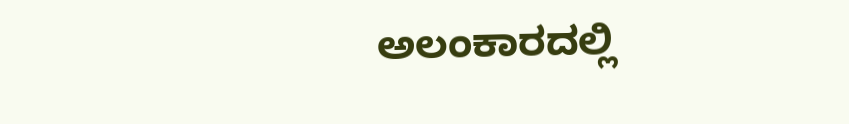ಅಲಂಕಾರದಲ್ಲಿ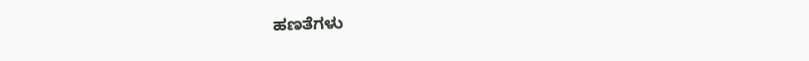ಹಣತೆಗಳು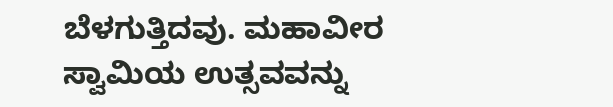ಬೆಳಗುತ್ತಿದವು. ಮಹಾವೀರ ಸ್ವಾಮಿಯ ಉತ್ಸವವನ್ನು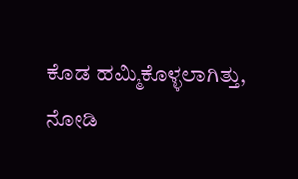ಕೊಡ ಹಮ್ಮಿಕೊಳ್ಳಲಾಗಿತ್ತು, ನೋಡಿ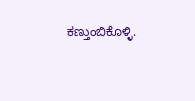ಕಣ್ತುಂಬಿಕೊಳ್ಳಿ.